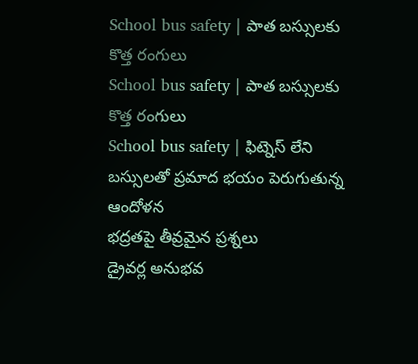School bus safety | పాత బస్సులకు కొత్త రంగులు
School bus safety | పాత బస్సులకు కొత్త రంగులు
School bus safety | ఫిట్నెస్ లేని బస్సులతో ప్రమాద భయం పెరుగుతున్న ఆందోళన
భద్రతపై తీవ్రమైన ప్రశ్నలు
డ్రైవర్ల అనుభవ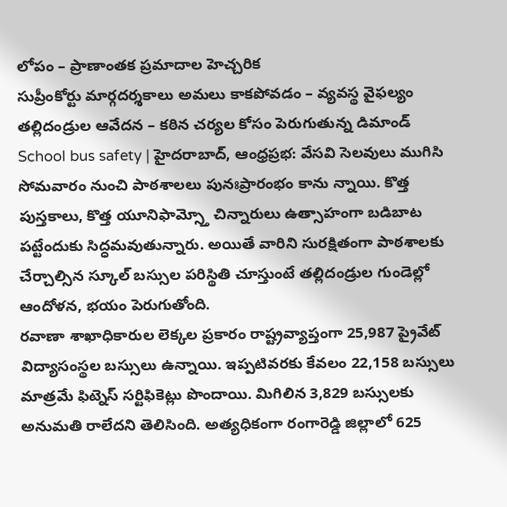లోపం – ప్రాణాంతక ప్రమాదాల హెచ్చరిక
సుప్రీంకోర్టు మార్గదర్శకాలు అమలు కాకపోవడం – వ్యవస్థ వైఫల్యం
తల్లిదండ్రుల ఆవేదన – కఠిన చర్యల కోసం పెరుగుతున్న డిమాండ్
School bus safety | హైదరాబాద్, ఆంధ్రప్రభ: వేసవి సెలవులు ముగిసి సోమవారం నుంచి పాఠశాలలు పునఃప్రారంభం కాను న్నాయి. కొత్త పుస్తకాలు, కొత్త యూనిఫామ్స్తో చిన్నారులు ఉత్సాహంగా బడిబాట పట్టేందుకు సిద్ధమవుతున్నారు. అయితే వారిని సురక్షితంగా పాఠశాలకు చేర్చాల్సిన స్కూల్ బస్సుల పరిస్థితి చూస్తుంటే తల్లిదండ్రుల గుండెల్లో ఆందోళన, భయం పెరుగుతోంది.
రవాణా శాఖాధికారుల లెక్కల ప్రకారం రాష్ట్రవ్యాప్తంగా 25,987 ప్రైవేట్ విద్యాసంస్థల బస్సులు ఉన్నాయి. ఇప్పటివరకు కేవలం 22,158 బస్సులు మాత్రమే ఫిట్నెస్ సర్టిఫికెట్లు పొందాయి. మిగిలిన 3,829 బస్సులకు అనుమతి రాలేదని తెలిసింది. అత్యధికంగా రంగారెడ్డి జిల్లాలో 625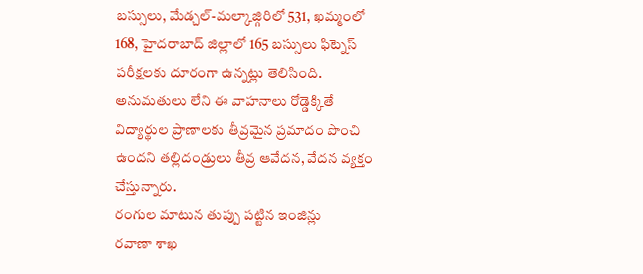బస్సులు, మేడ్చల్-మల్కాజ్గిరిలో 531, ఖమ్మంలో 168, హైదరాబాద్ జిల్లాలో 165 బస్సులు ఫిట్నెస్ పరీక్షలకు దూరంగా ఉన్నట్లు తెలిసింది. అనుమతులు లేని ఈ వాహనాలు రోడ్డెక్కితే విద్యార్థుల ప్రాణాలకు తీవ్రమైన ప్రమాదం పొంచి ఉందని తల్లిదండ్రులు తీవ్ర ఆవేదన, వేదన వ్యక్తం చేస్తున్నారు.
రంగుల మాటున తుప్పు పట్టిన ఇంజిన్లు
రవాణా శాఖ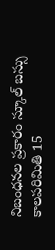నిబంధనల ప్రకారం స్కూల్ బస్సు కాలపరిమితి 15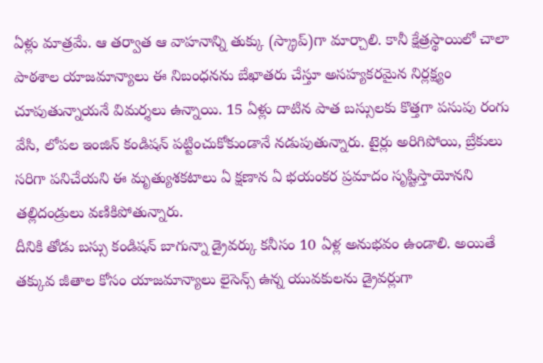ఏళ్లు మాత్రమే. ఆ తర్వాత ఆ వాహనాన్ని తుక్కు (స్క్రాప్)గా మార్చాలి. కానీ క్షేత్రస్థాయిలో చాలా పాఠశాల యాజమాన్యాలు ఈ నిబంధనను బేఖాతరు చేస్తూ అసహ్యకరమైన నిర్లక్ష్యం చూపుతున్నాయనే విమర్శలు ఉన్నాయి. 15 ఏళ్లు దాటిన పాత బస్సులకు కొత్తగా పసుపు రంగు వేసి, లోపల ఇంజిన్ కండిషన్ పట్టించుకోకుండానే నడుపుతున్నారు. టైర్లు అరిగిపోయి, బ్రేకులు సరిగా పనిచేయని ఈ మృత్యుశకటాలు ఏ క్షణాన ఏ భయంకర ప్రమాదం సృష్టిస్తాయోనని తల్లిదండ్రులు వణికిపోతున్నారు.
దీనికి తోడు బస్సు కండిషన్ బాగున్నా డ్రైవర్కు కనీసం 10 ఏళ్ల అనుభవం ఉండాలి. అయితే తక్కువ జీతాల కోసం యాజమాన్యాలు లైసెన్స్ ఉన్న యువకులను డ్రైవర్లుగా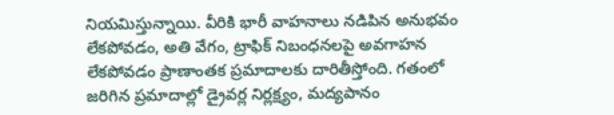నియమిస్తున్నాయి. వీరికి భారీ వాహనాలు నడిపిన అనుభవం లేకపోవడం, అతి వేగం, ట్రాఫిక్ నిబంధనలపై అవగాహన లేకపోవడం ప్రాణాంతక ప్రమాదాలకు దారితీస్తోంది. గతంలో జరిగిన ప్రమాదాల్లో డ్రైవర్ల నిర్లక్ష్యం, మద్యపానం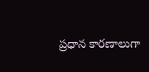ప్రధాన కారణాలుగా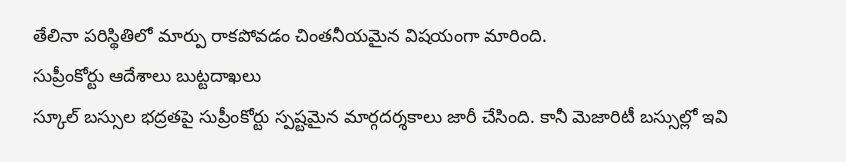తేలినా పరిస్థితిలో మార్పు రాకపోవడం చింతనీయమైన విషయంగా మారింది.
సుప్రీంకోర్టు ఆదేశాలు బుట్టదాఖలు
స్కూల్ బస్సుల భద్రతపై సుప్రీంకోర్టు స్పష్టమైన మార్గదర్శకాలు జారీ చేసింది. కానీ మెజారిటీ బస్సుల్లో ఇవి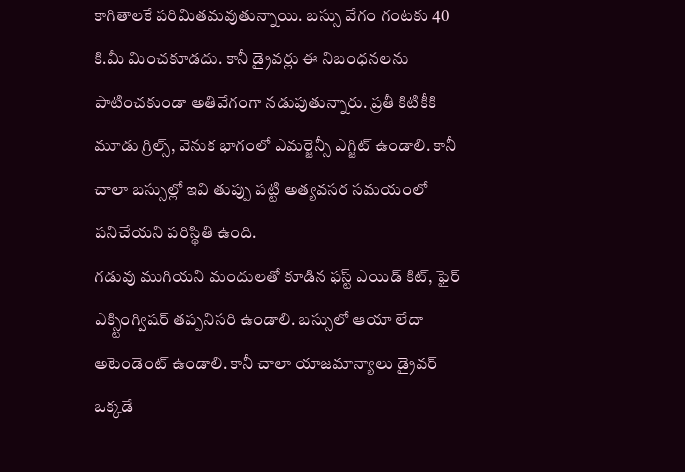కాగితాలకే పరిమితమవుతున్నాయి. బస్సు వేగం గంటకు 40 కి.మీ మించకూడదు. కానీ డ్రైవర్లు ఈ నిబంధనలను పాటించకుండా అతివేగంగా నడుపుతున్నారు. ప్రతీ కిటికీకి మూడు గ్రిల్స్, వెనుక భాగంలో ఎమర్జెన్సీ ఎగ్జిట్ ఉండాలి. కానీ చాలా బస్సుల్లో ఇవి తుప్పు పట్టి అత్యవసర సమయంలో పనిచేయని పరిస్థితి ఉంది.
గడువు ముగియని మందులతో కూడిన ఫస్ట్ ఎయిడ్ కిట్, ఫైర్ ఎక్స్టింగ్విషర్ తప్పనిసరి ఉండాలి. బస్సులో ఆయా లేదా అటెండెంట్ ఉండాలి. కానీ చాలా యాజమాన్యాలు డ్రైవర్ ఒక్కడే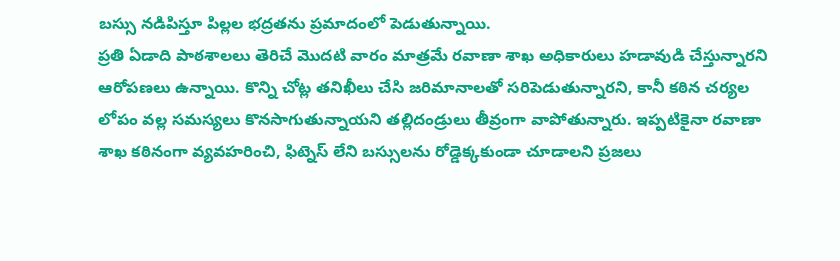బస్సు నడిపిస్తూ పిల్లల భద్రతను ప్రమాదంలో పెడుతున్నాయి.
ప్రతి ఏడాది పాఠశాలలు తెరిచే మొదటి వారం మాత్రమే రవాణా శాఖ అధికారులు హడావుడి చేస్తున్నారని ఆరోపణలు ఉన్నాయి. కొన్ని చోట్ల తనిఖీలు చేసి జరిమానాలతో సరిపెడుతున్నారని, కానీ కఠిన చర్యల లోపం వల్ల సమస్యలు కొనసాగుతున్నాయని తల్లిదండ్రులు తీవ్రంగా వాపోతున్నారు. ఇప్పటికైనా రవాణా శాఖ కఠినంగా వ్యవహరించి, ఫిట్నెస్ లేని బస్సులను రోడ్డెక్కకుండా చూడాలని ప్రజలు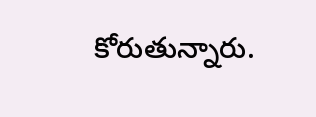కోరుతున్నారు.